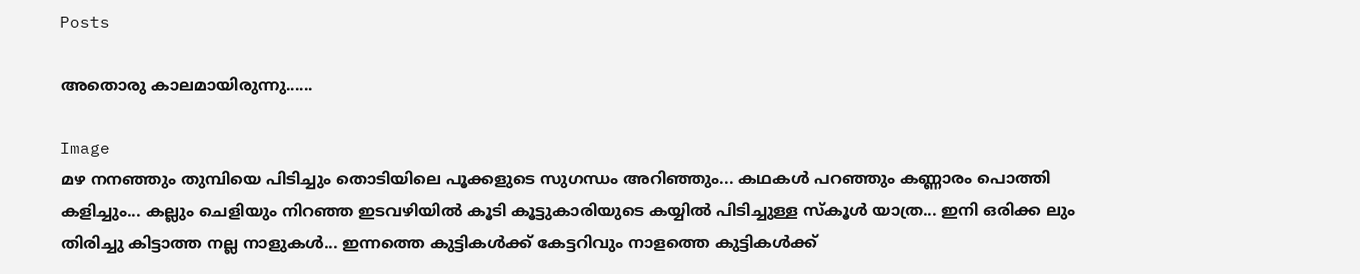Posts

അതൊരു കാലമായിരുന്നു......

Image
മഴ നനഞ്ഞും തുമ്പിയെ പിടിച്ചും തൊടിയിലെ പൂക്കളുടെ സുഗന്ധം അറിഞ്ഞും... കഥകള്‍ പറഞ്ഞും കണ്ണാരം പൊത്തി കളിച്ചും... കല്ലും ചെളിയും നിറഞ്ഞ ഇടവഴിയില്‍ കൂടി കൂട്ടുകാരിയുടെ കയ്യില്‍ പിടിച്ചുള്ള സ്കൂള്‍ യാത്ര... ഇനി ഒരിക്ക ലും   തിരിച്ചു കിട്ടാത്ത നല്ല നാളുകള്‍... ഇന്നത്തെ കുട്ടികള്‍ക്ക് കേട്ടറിവും നാളത്തെ കുട്ടികള്‍ക്ക്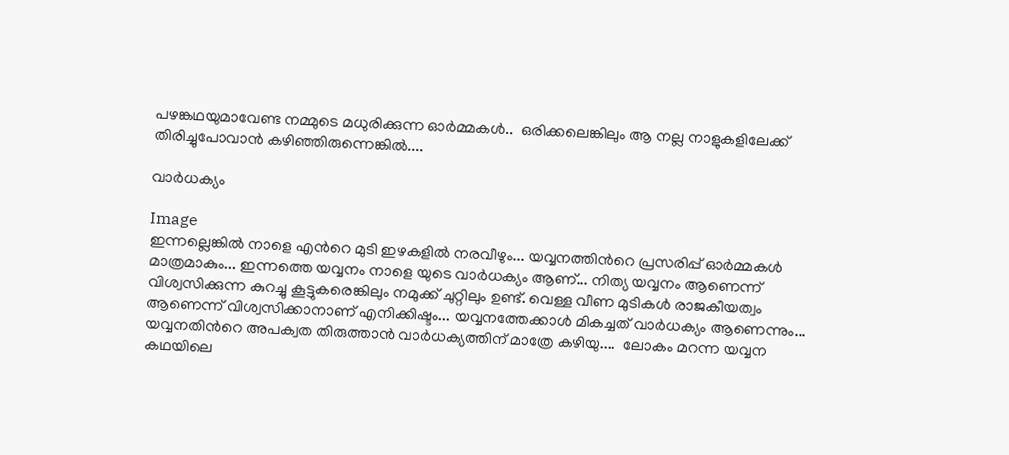പഴങ്കഥയുമാവേണ്ട നമ്മുടെ മധുരിക്കുന്ന ഓര്‍മ്മകള്‍..  ഒരിക്കലെങ്കിലും ആ നല്ല നാളുകളിലേക്ക് തിരിച്ചുപോവാന്‍ കഴിഞ്ഞിരുന്നെങ്കില്‍....

വാര്‍ധക്യം

Image
ഇന്നല്ലെങ്കില്‍ നാളെ എന്‍റെ മുടി ഇഴകളില്‍ നരവീഴും... യവ്വനത്തിന്‍റെ പ്രസരിപ്പ് ഓര്‍മ്മകള്‍ മാത്രമാകും... ഇന്നത്തെ യവ്വനം നാളെ യുടെ വാര്‍ധക്യം ആണ്... നിത്യ യവ്വനം ആണെന്ന് വിശ്വസിക്കുന്ന കുറച്ചു കൂട്ടുകരെങ്കിലും നമുക്ക് ചുറ്റിലും ഉണ്ട്. വെള്ള വീണ മുടികള്‍ രാജകീയത്വം ആണെന്ന് വിശ്വസിക്കാനാണ് എനിക്കിഷ്ടം... യവ്വനത്തേക്കാള്‍ മികച്ചത് വാര്‍ധക്യം ആണെന്നും... യവ്വനതിന്‍റെ അപക്വത തിരുത്താന്‍ വാര്‍ധക്യത്തിന് മാത്രേ കഴിയു....  ലോകം മറന്ന യവ്വന കഥയിലെ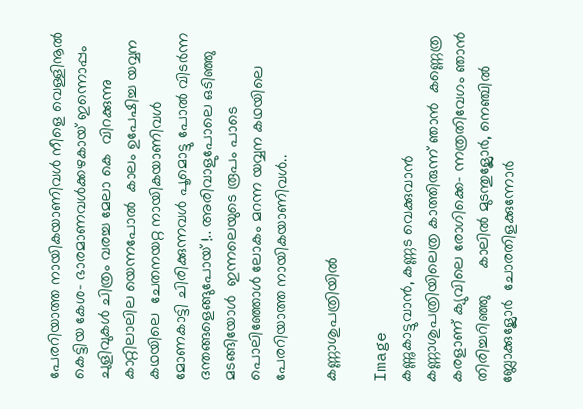പേരറിയാത്ത നായികയാണിവള്‍ നീളെ വെള്ളിനൂല്‍ കെട്ടിയ കേശ- ഭാരമാണവള്‍ക്കഴകായ്‌ ഇന്നൊപ്പം ചുളിവുകള്‍ ചിത്രം വരച്ച മേലാ കെ  വിറക്കുന്നു കാറ്റിലാലില യെന്നപോല്‍  കാലം ഉപേഷിച്ച യവ്വന കഥയിലെ  ചേതനയറ്റ നായികയാണിവള്‍  മോണകാട്ടി ചിരിക്കുന്നവള്‍ പൂമൊട്ടു പോല്‍ വിടര്‍ന്ന ദന്തങ്ങളെങ്ങുപോയ് !.. അരിവാളുപോലെ ഒടിഞ്ഞു മടങ്ങിയോള്‍  ഇന്നലെയുടെ രൂപം പാടെ പൊലിഞ്ഞോള്‍ ലോകം മറന്ന യവ്വന കഥയിലെ  പേരറിയാത്ത നായികയാണിവള്‍..

കണ്ണാശുപത്രിയില്‍

Image
കണ്ണുകാട്ടുവാന്‍, കണ്ണട വെക്കുവാന്‍  കണ്ണാശുപത്രിയിലെത്ര കാത്തിരുന്ന് ഞാന്‍  കണ്ണെത്ര കരളാണ് ക്യുവിലെ രോഗിക്കെ- ന്നത്രതിവേഗം ഞാന്‍ തിരിച്ചറിഞ്ഞു      കാലില്‍ മുടന്തുള്ലോര്‍, നെഞ്ചില്‍ ബ്ലോക്കുള്ലോര്‍  ചോരതിളക്കുന്നോര്‍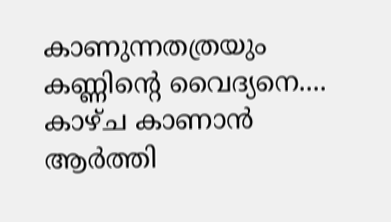കാണുന്നതത്രയും  കണ്ണിന്‍റെ വൈദ്യനെ.... കാഴ്ച കാണാന്‍ ആര്‍ത്തി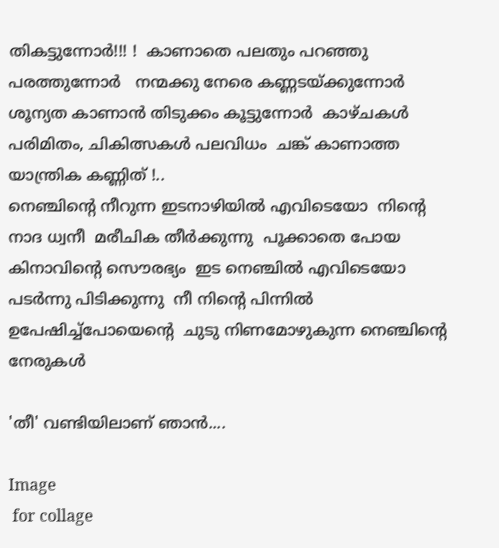തികട്ടുന്നോര്‍!!! !  കാണാതെ പലതും പറഞ്ഞു പരത്തുന്നോര്‍   നന്മക്കു നേരെ കണ്ണടയ്ക്കുന്നോര്‍   ശൂന്യത കാണാന്‍ തിടുക്കം കൂട്ടുന്നോര്‍  കാഴ്ചകള്‍ പരിമിതം, ചികിത്സകള്‍ പലവിധം  ചങ്ക് കാണാത്ത യാന്ത്രിക കണ്ണിത് !..
നെഞ്ചിന്‍റെ നീറുന്ന ഇടനാഴിയില്‍ എവിടെയോ  നിന്‍റെ  നാദ ധ്വനീ  മരീചിക തീര്‍ക്കുന്നു  പൂക്കാതെ പോയ കിനാവിന്‍റെ സൌരഭ്യം  ഇട നെഞ്ചില്‍ എവിടെയോ പടര്‍ന്നു പിടിക്കുന്നു  നീ നിന്‍റെ പിന്നില്‍ ഉപേഷിച്ച്പോയെന്റെ  ചുടു നിണമോഴുകുന്ന നെഞ്ചിന്റെ നേരുകള്‍

'തീ' വണ്ടിയിലാണ് ഞാന്‍....

Image
 for collage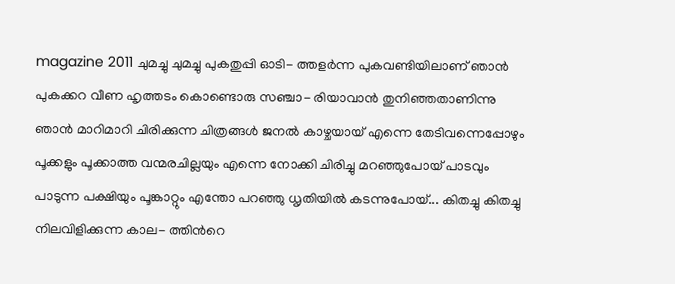magazine 2011 ചുമച്ചു ചുമച്ചു പുകതുപ്പി ഓടി- ത്തളര്‍ന്ന പുകവണ്ടിയിലാണ് ഞാന്‍ പുകക്കറ വീണ ഹൃത്തടം കൊണ്ടൊരു സഞ്ചാ- രിയാവാന്‍ തുനിഞ്ഞതാണിന്നു ഞാന്‍ മാറിമാറി ചിരിക്കുന്ന ചിത്രങ്ങള്‍ ജനല്‍ കാഴ്ചയായ് എന്നെ തേടിവന്നെപ്പോഴും പൂക്കളും പൂക്കാത്ത വന്മരചില്ലയും എന്നെ നോക്കി ചിരിച്ചു മറഞ്ഞുപോയ്‌ പാടവും പാടുന്ന പക്ഷിയും പൂങ്കാറ്റും എന്തോ പറഞ്ഞു ധൃതിയില്‍ കടന്നുപോയ്... കിതച്ചു കിതച്ചു നിലവിളിക്കുന്ന കാല- ത്തിന്‍റെ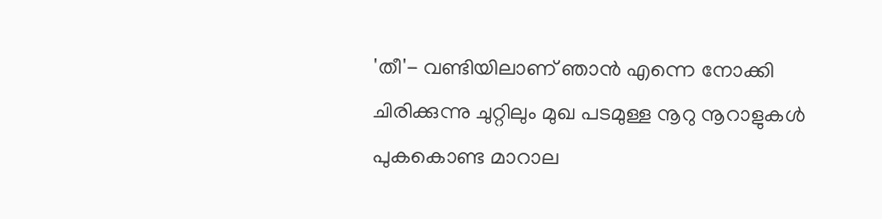'തീ'- വണ്ടിയിലാണ്‌ ഞാന്‍ എന്നെ നോക്കി ചിരിക്കുന്നു ചുറ്റിലും മുഖ പടമുള്ള നൂറു നൂറാളുകള്‍ പുകകൊണ്ട മാറാല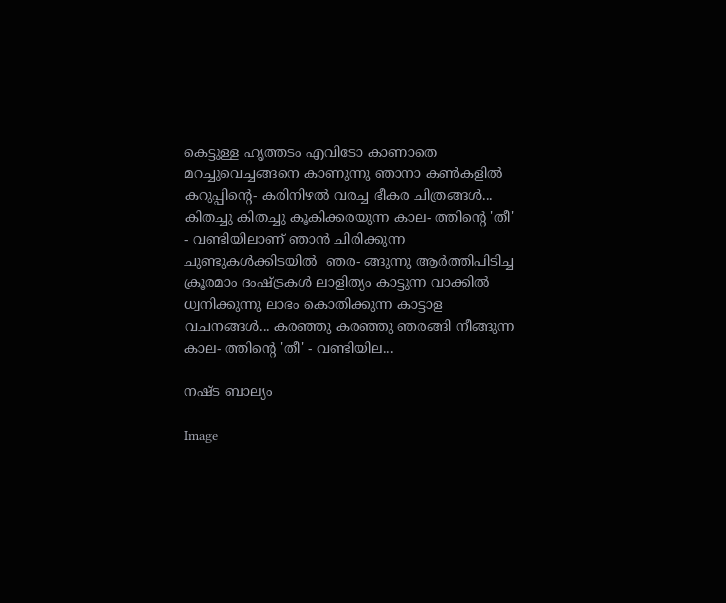കെട്ടുള്ള ഹൃത്തടം എവിടോ കാണാതെ മറച്ചുവെച്ചങ്ങനെ കാണുന്നു ഞാനാ കണ്‍കളില്‍ കറുപ്പിന്‍റെ- കരിനിഴല്‍ വരച്ച ഭീകര ചിത്രങ്ങള്‍... കിതച്ചു കിതച്ചു കൂകിക്കരയുന്ന കാല- ത്തിന്‍റെ 'തീ' - വണ്ടിയിലാണ്‌ ഞാന്‍ ചിരിക്കുന്ന ചുണ്ടുകള്‍ക്കിടയില്‍  ഞര- ങ്ങുന്നു ആര്‍ത്തിപിടിച്ച ക്രൂരമാം ദംഷ്ട്രകള്‍ ലാളിത്യം കാട്ടുന്ന വാക്കില്‍ ധ്വനിക്കുന്നു ലാഭം കൊതിക്കുന്ന കാട്ടാള വചനങ്ങള്‍... കരഞ്ഞു കരഞ്ഞു ഞരങ്ങി നീങ്ങുന്ന കാല- ത്തിന്‍റെ 'തീ' - വണ്ടിയില...

നഷ്ട ബാല്യം

Image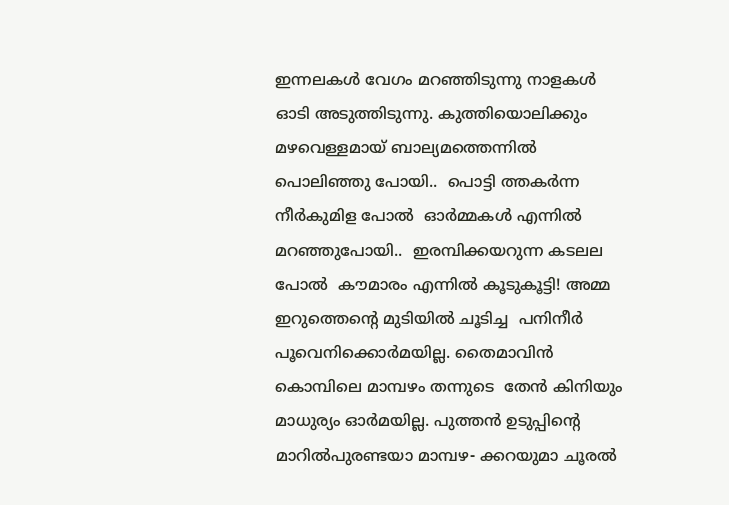ഇന്നലകള്‍ വേഗം മറഞ്ഞിടുന്നു നാളകള്‍ ഓടി അടുത്തിടുന്നു. കുത്തിയൊലിക്കും  മഴവെള്ളമായ് ബാല്യമത്തെന്നില്‍ പൊലിഞ്ഞു പോയി..  പൊട്ടി ത്തകര്‍ന്ന നീര്‍കുമിള പോല്‍  ഓര്‍മ്മകള്‍ എന്നില്‍ മറഞ്ഞുപോയി..  ഇരമ്പിക്കയറുന്ന കടലല  പോല്‍  കൗമാരം എന്നില്‍ കൂടുകൂട്ടി! അമ്മ ഇറുത്തെന്‍റെ മുടിയില്‍ ചൂടിച്ച  പനിനീര്‍ പൂവെനിക്കൊര്‍മയില്ല. തൈമാവിന്‍ കൊമ്പിലെ മാമ്പഴം തന്നുടെ  തേന്‍ കിനിയും മാധുര്യം ഓര്‍മയില്ല. പുത്തന്‍ ഉടുപ്പിന്‍റെ മാറില്‍പുരണ്ടയാ മാമ്പഴ- ക്കറയുമാ ചൂരല്‍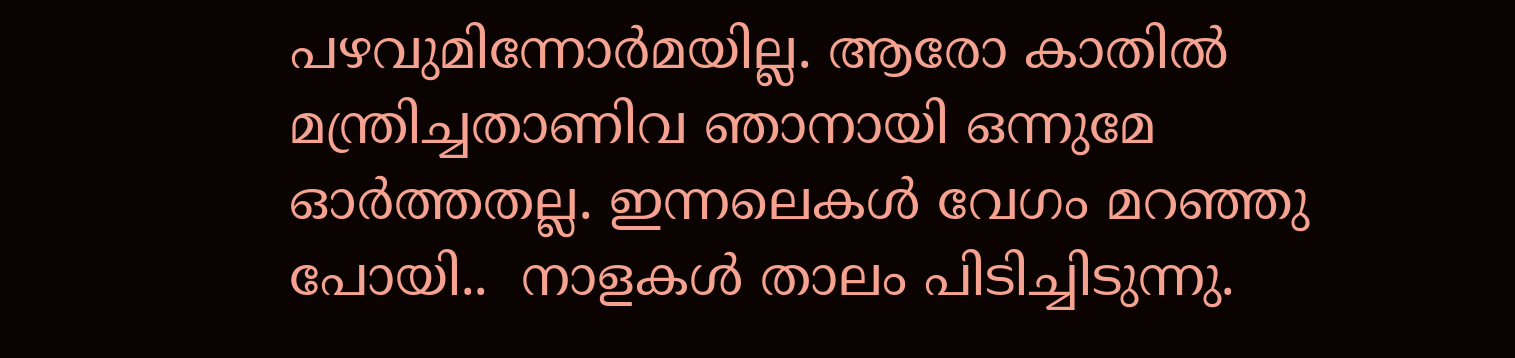പഴവുമിന്നോര്‍മയില്ല. ആരോ കാതില്‍ മന്ത്രിച്ചതാണിവ ഞാനായി ഒന്നുമേ ഓര്‍ത്തതല്ല. ഇന്നലെകള്‍ വേഗം മറഞ്ഞു പോയി..  നാളകള്‍ താലം പിടിച്ചിടുന്നു.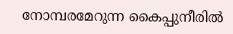നോമ്പരമേറുന്ന കൈപ്പുനീരില്‍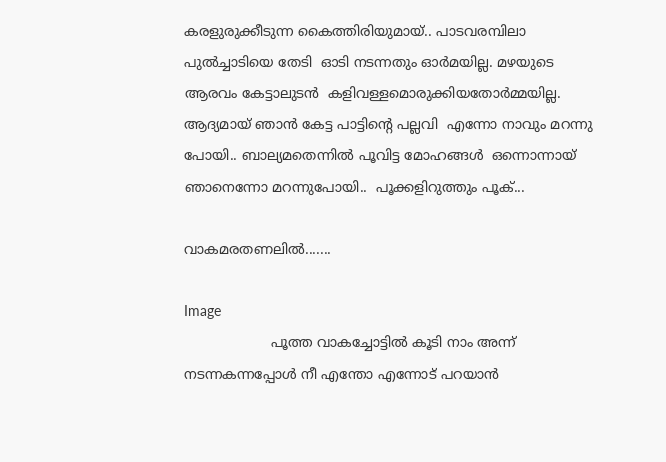കരളുരുക്കീടുന്ന കൈത്തിരിയുമായ്.. പാടവരമ്പിലാ പുല്‍ച്ചാടിയെ തേടി  ഓടി നടന്നതും ഓര്‍മയില്ല. മഴയുടെ ആരവം കേട്ടാലുടന്‍  കളിവള്ളമൊരുക്കിയതോര്‍മ്മയില്ല.  ആദ്യമായ് ഞാന്‍ കേട്ട പാട്ടിന്‍റെ പല്ലവി  എന്നോ നാവും മറന്നു പോയി.. ബാല്യമതെന്നില്‍ പൂവിട്ട മോഹങ്ങള്‍  ഒന്നൊന്നായ് ഞാനെന്നോ മറന്നുപോയി..  പൂക്കളിറുത്തും പൂക്...

വാകമരതണലില്‍.......

Image
                    പൂത്ത വാകച്ചോട്ടില്‍ കൂടി നാം അന്ന് നടന്നകന്നപ്പോള്‍ നീ എന്തോ എന്നോട് പറയാന്‍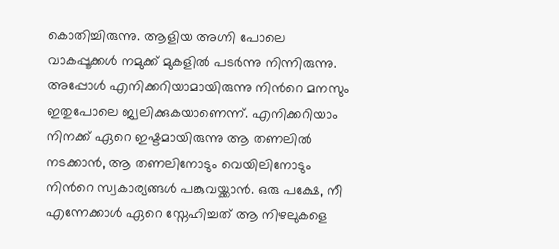കൊതിച്ചിരുന്നു. ആളിയ അഗ്നി പോലെ വാകപ്പൂക്കള്‍ നമുക്ക് മുകളില്‍ പടര്‍ന്നു നിന്നിരുന്നു. അപ്പോള്‍ എനിക്കറിയാമായിരുന്നു നിന്‍റെ മനസും ഇതുപോലെ ജ്വലിക്കുകയാണെന്ന്. എനിക്കറിയാം നിനക്ക് ഏറെ ഇഷ്ടമായിരുന്നു ആ തണലില്‍ നടക്കാന്‍, ആ തണലിനോടും വെയിലിനോടും നിന്‍റെ സ്വകാര്യങ്ങള്‍ പങ്കുവയ്ക്കാന്‍. ഒരു പക്ഷേ, നീ എന്നേക്കാള്‍ ഏറെ സ്നേഹിച്ചത് ആ നിഴലുകളെ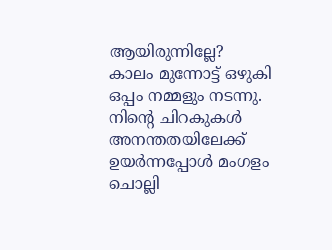ആയിരുന്നില്ലേ?          കാലം മുന്നോട്ട് ഒഴുകി ഒപ്പം നമ്മളും നടന്നു. നിന്‍റെ ചിറകുകള്‍ അനന്തതയിലേക്ക് ഉയര്‍ന്നപ്പോള്‍ മംഗളം ചൊല്ലി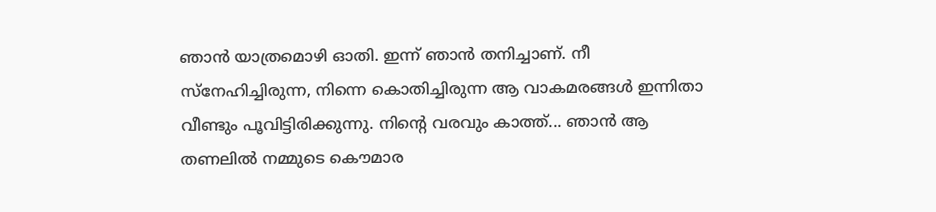ഞാന്‍ യാത്രമൊഴി ഓതി. ഇന്ന് ഞാന്‍ തനിച്ചാണ്. നീ സ്നേഹിച്ചിരുന്ന, നിന്നെ കൊതിച്ചിരുന്ന ആ വാകമരങ്ങള്‍ ഇന്നിതാ വീണ്ടും പൂവിട്ടിരിക്കുന്നു. നിന്‍റെ വരവും കാത്ത്... ഞാന്‍ ആ തണലില്‍ നമ്മുടെ കൌമാര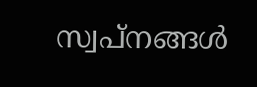സ്വപ്നങ്ങള്‍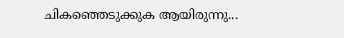ചികഞ്ഞെടുക്കുക ആയിരുന്നു...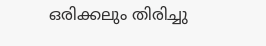ഒരിക്കലും തിരിച്ചു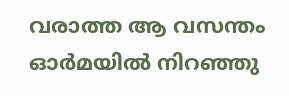വരാത്ത ആ വസന്തം ഓര്‍മയില്‍ നിറഞ്ഞു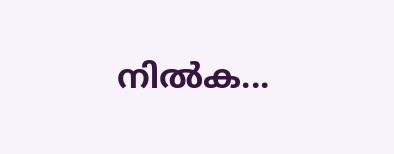നില്‍ക...